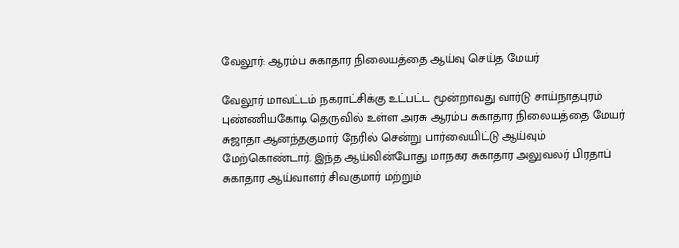வேலூர்: ஆரம்ப சுகாதார நிலையத்தை ஆய்வு செய்த மேயர்

வேலூர் மாவட்டம் நகராட்சிக்கு உட்பட்ட மூன்றாவது வார்டு சாய்நாதபுரம் புண்ணியகோடி தெருவில் உள்ள அரசு ஆரம்ப சுகாதார நிலையத்தை மேயர் சுஜாதா ஆனந்தகுமார் நேரில் சென்று பார்வையிட்டு ஆய்வும் மேற்கொண்டார். இந்த ஆய்வின்போது மாநகர சுகாதார அலுவலர் பிரதாப் சுகாதார ஆய்வாளர் சிவகுமார் மற்றும்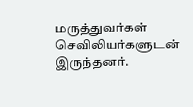மருத்துவர்கள் செவிலியர்களுடன் இருந்தனர்.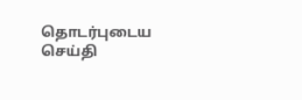தொடர்புடைய செய்தி